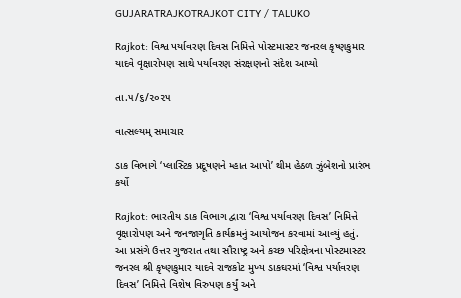GUJARATRAJKOTRAJKOT CITY / TALUKO

Rajkot: વિશ્વ પર્યાવરણ દિવસ નિમિત્તે પોસ્ટમાસ્ટર જનરલ કૃષ્ણકુમાર યાદવે વૃક્ષારોપણ સાથે પર્યાવરણ સંરક્ષણનો સંદેશ આપ્યો

તા.૫/૬/૨૦૨૫

વાત્સલ્યમ્ સમાચાર

ડાક વિભાગે ‘પ્લાસ્ટિક પ્રદૂષણને મ્હાત આપો’ થીમ હેઠળ ઝુંબેશનો પ્રારંભ કર્યો

Rajkot: ભારતીય ડાક વિભાગ દ્વારા ‘વિશ્વ પર્યાવરણ દિવસ’ નિમિત્તે વૃક્ષારોપણ અને જનજાગૃતિ કાર્યક્રમનું આયોજન કરવામાં આવ્યું હતું. આ પ્રસંગે ઉત્તર ગુજરાત તથા સૌરાષ્ટ્ર અને કચ્છ પરિક્ષેત્રના પોસ્ટમાસ્ટર જનરલ શ્રી કૃષ્ણકુમાર યાદવે રાજકોટ મુખ્ય ડાકઘરમાં ‘વિશ્વ પર્યાવરણ દિવસ’ નિમિત્તે વિશેષ વિરુપણ કર્યું અને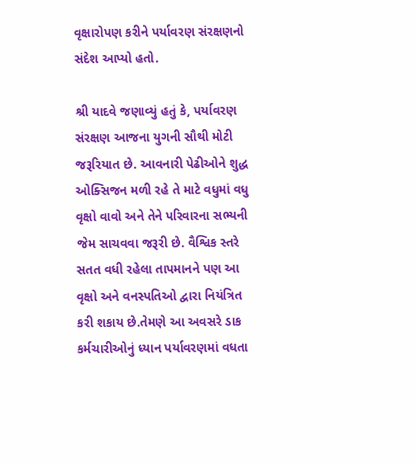વૃક્ષારોપણ કરીને પર્યાવરણ સંરક્ષણનો સંદેશ આપ્યો હતો.

શ્રી યાદવે જણાવ્યું હતું કે, પર્યાવરણ સંરક્ષણ આજના યુગની સૌથી મોટી જરૂરિયાત છે. આવનારી પેઢીઓને શુદ્ધ ઓક્સિજન મળી રહે તે માટે વધુમાં વધુ વૃક્ષો વાવો અને તેને પરિવારના સભ્યની જેમ સાચવવા જરૂરી છે. વૈશ્વિક સ્તરે સતત વધી રહેલા તાપમાનને પણ આ વૃક્ષો અને વનસ્પતિઓ દ્વારા નિયંત્રિત કરી શકાય છે.તેમણે આ અવસરે ડાક કર્મચારીઓનું ધ્યાન પર્યાવરણમાં વધતા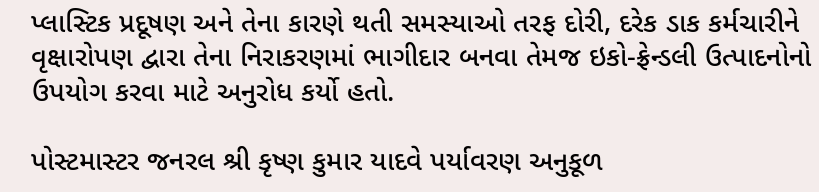પ્લાસ્ટિક પ્રદૂષણ અને તેના કારણે થતી સમસ્યાઓ તરફ દોરી, દરેક ડાક કર્મચારીને વૃક્ષારોપણ દ્વારા તેના નિરાકરણમાં ભાગીદાર બનવા તેમજ ઇકો-ફ્રેન્ડલી ઉત્પાદનોનો ઉપયોગ કરવા માટે અનુરોધ કર્યો હતો.

પોસ્ટમાસ્ટર જનરલ શ્રી કૃષ્ણ કુમાર યાદવે પર્યાવરણ અનુકૂળ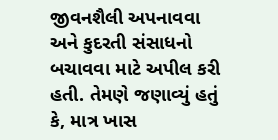જીવનશૈલી અપનાવવા અને કુદરતી સંસાધનો બચાવવા માટે અપીલ કરી હતી. તેમણે જણાવ્યું હતું કે, માત્ર ખાસ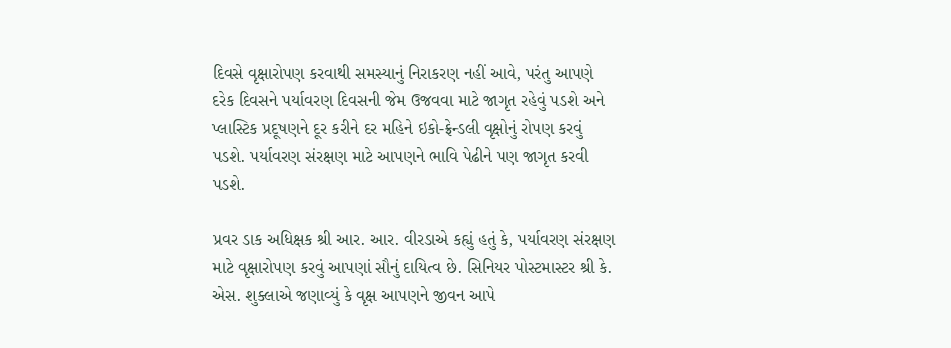દિવસે વૃક્ષારોપણ કરવાથી સમસ્યાનું નિરાકરણ નહીં આવે, પરંતુ આપણે દરેક દિવસને પર્યાવરણ દિવસની જેમ ઉજવવા માટે જાગૃત રહેવું પડશે અને પ્લાસ્ટિક પ્રદૂષણને દૂર કરીને દર મહિને ઇકો-ફ્રેન્ડલી વૃક્ષોનું રોપણ કરવું પડશે. પર્યાવરણ સંરક્ષણ માટે આપણને ભાવિ પેઢીને પણ જાગૃત કરવી પડશે.

પ્રવર ડાક અધિક્ષક શ્રી આર. આર. વીરડાએ કહ્યું હતું કે, પર્યાવરણ સંરક્ષણ માટે વૃક્ષારોપણ કરવું આપણાં સૌનું દાયિત્વ છે. સિનિયર પોસ્ટમાસ્ટર શ્રી કે. એસ. શુક્લાએ જણાવ્યું કે વૃક્ષ આપણને જીવન આપે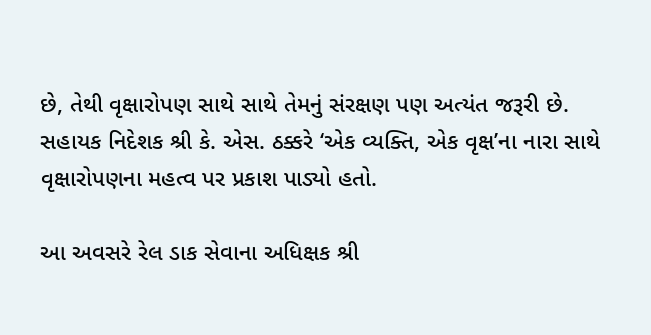છે, તેથી વૃક્ષારોપણ સાથે સાથે તેમનું સંરક્ષણ પણ અત્યંત જરૂરી છે. સહાયક નિદેશક શ્રી કે. એસ. ઠક્કરે ‘એક વ્યક્તિ, એક વૃક્ષ’ના નારા સાથે વૃક્ષારોપણના મહત્વ પર પ્રકાશ પાડ્યો હતો.

આ અવસરે રેલ ડાક સેવાના અધિક્ષક શ્રી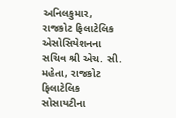અનિલકુમાર, રાજકોટ ફિલાટેલિક એસોસિયેશનના સચિવ શ્રી એચ. સી. મહેતા, રાજકોટ ફિલાટેલિક સોસાયટીના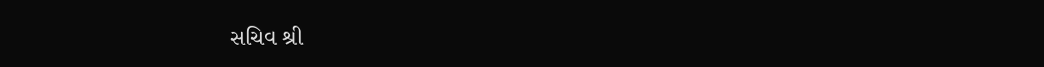સચિવ શ્રી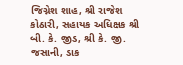જિગ્નેશ શાહ, શ્રી રાજેશ કોઠારી, સહાયક અધિક્ષક શ્રી બી. કે. જીડ, શ્રી કે. જી. જસાની, ડાક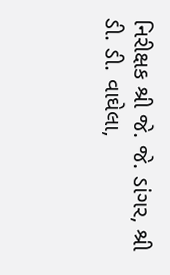નિરીક્ષક શ્રી જે. જે. ડાંગર, શ્રી ડી. ડી. વાઘેલા,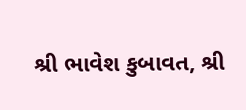શ્રી ભાવેશ કુબાવત, શ્રી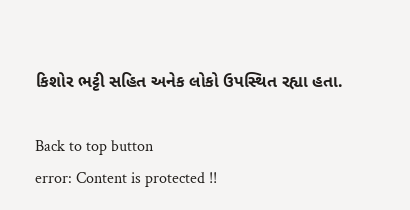કિશોર ભટ્ટી સહિત અનેક લોકો ઉપસ્થિત રહ્યા હતા.

Back to top button
error: Content is protected !!